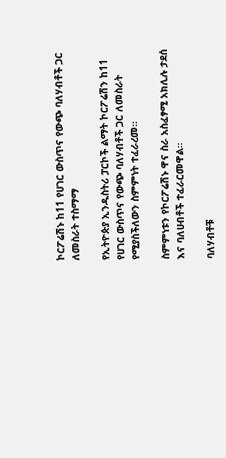ኮርፖሬሽኑ ከ11 የሀገር ውስጥና የውጭ ባለሃብቶች ጋር ለመስራት ተስማማ

የኢትዮጵያ ኢንዱስትሪ ፓርኮች ልማት ኮርፖሬሽን ከ11 የሀገር ውስጥና የውጭ ባለሃብቶች ጋር ለመስራት የሚያስችለውን ስምምነት ተፈራረመ።

ስምምነቱን የኮርፖሬሽኑ ዋና ስራ አስፈፃሚ አክሊሉ ታደሰ እና ባለሀብቶች ተፈራርመዋል።

ባለሃብቶቹ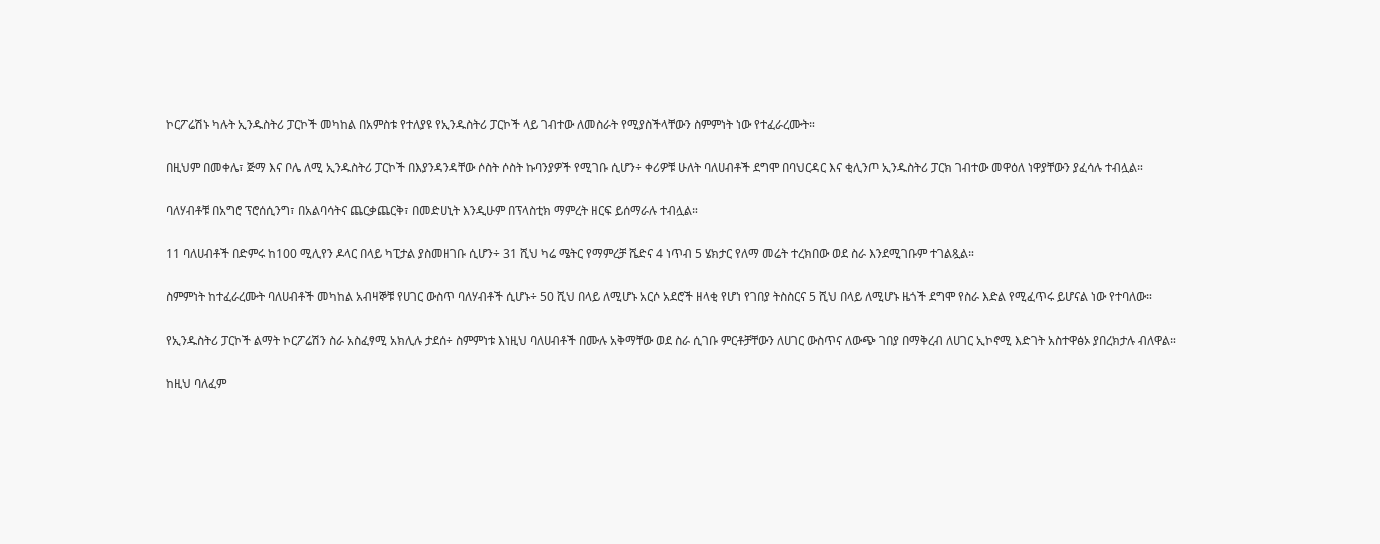ኮርፖሬሽኑ ካሉት ኢንዱስትሪ ፓርኮች መካከል በአምስቱ የተለያዩ የኢንዱስትሪ ፓርኮች ላይ ገብተው ለመስራት የሚያስችላቸውን ስምምነት ነው የተፈራረሙት።

በዚህም በመቀሌ፣ ጅማ እና ቦሌ ለሚ ኢንዱስትሪ ፓርኮች በእያንዳንዳቸው ሶስት ሶስት ኩባንያዎች የሚገቡ ሲሆን÷ ቀሪዎቹ ሁለት ባለሀብቶች ደግሞ በባህርዳር እና ቂሊንጦ ኢንዱስትሪ ፓርክ ገብተው መዋዕለ ነዋያቸውን ያፈሳሉ ተብሏል።

ባለሃብቶቹ በአግሮ ፕሮሰሲንግ፣ በአልባሳትና ጨርቃጨርቅ፣ በመድሀኒት እንዲሁም በፕላስቲክ ማምረት ዘርፍ ይሰማራሉ ተብሏል።

11 ባለሀብቶች በድምሩ ከ100 ሚሊየን ዶላር በላይ ካፒታል ያስመዘገቡ ሲሆን÷ 31 ሺህ ካሬ ሜትር የማምረቻ ሼድና 4 ነጥብ 5 ሄክታር የለማ መሬት ተረክበው ወደ ስራ እንደሚገቡም ተገልጿል።

ስምምነት ከተፈራረሙት ባለሀብቶች መካከል አብዛኞቹ የሀገር ውስጥ ባለሃብቶች ሲሆኑ÷ 50 ሺህ በላይ ለሚሆኑ አርሶ አደሮች ዘላቂ የሆነ የገበያ ትስስርና 5 ሺህ በላይ ለሚሆኑ ዜጎች ደግሞ የስራ እድል የሚፈጥሩ ይሆናል ነው የተባለው።

የኢንዱስትሪ ፓርኮች ልማት ኮርፖሬሽን ስራ አስፈፃሚ አክሊሉ ታደሰ÷ ስምምነቱ እነዚህ ባለሀብቶች በሙሉ አቅማቸው ወደ ስራ ሲገቡ ምርቶቻቸውን ለሀገር ውስጥና ለውጭ ገበያ በማቅረብ ለሀገር ኢኮኖሚ እድገት አስተዋፅኦ ያበረክታሉ ብለዋል።

ከዚህ ባለፈም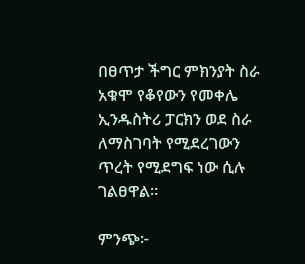በፀጥታ ችግር ምክንያት ስራ አቁሞ የቆየውን የመቀሌ ኢንዱስትሪ ፓርክን ወደ ስራ ለማስገባት የሚደረገውን ጥረት የሚደግፍ ነው ሲሉ ገልፀዋል።

ምንጭ፦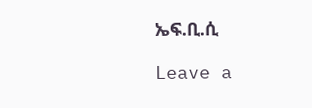ኤፍ.ቢ.ሲ

Leave a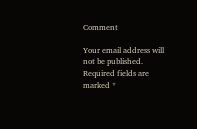Comment

Your email address will not be published. Required fields are marked *